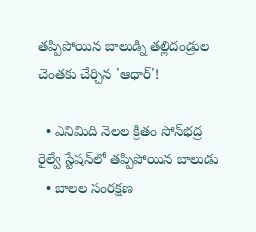తప్పిపోయిన బాలుడ్ని తల్లిదండ్రుల చెంతకు చేర్చిన 'ఆధార్'!

  • ఎనిమిది నెలల క్రితం సోన్‌భద్ర రైల్వే స్టేషన్‌లో తప్పిపోయిన బాలుడు
  • బాలల సంరక్షణ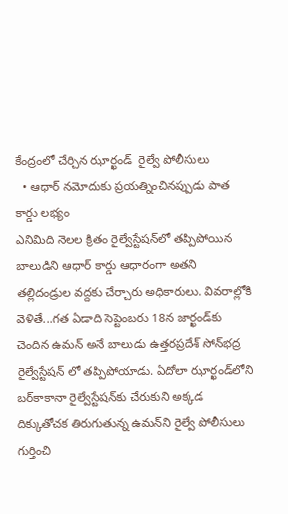కేంద్రంలో చేర్చిన ఝార్ఖండ్‌  రైల్వే పోలీసులు
  • ఆధార్‌ నమోదుకు ప్రయత్నించినప్పుడు పాత కార్డు లభ్యం
ఎనిమిది నెలల క్రితం రైల్వేస్టేషన్‌లో తప్పిపోయిన బాలుడిని ఆధార్‌ కార్డు ఆధారంగా అతని తల్లిదండ్రుల వద్దకు చేర్చారు అధికారులు. వివరాల్లోకి వెళితే...గత ఏడాది సెప్టెంబరు 18న జార్ఖండ్‌కు చెందిన ఉమన్‌ అనే బాలుడు ఉత్తరప్రదేశ్‌ సోన్‌భద్ర రైల్వేస్టేషన్ లో తప్పిపోయాడు. ఏదోలా ఝార్ఖండ్‌లోని బర్‌కాకానా రైల్వేస్టేషన్‌కు చేరుకుని అక్కడ దిక్కుతోచక తిరుగుతున్న ఉమన్‌ని రైల్వే పోలీసులు గుర్తించి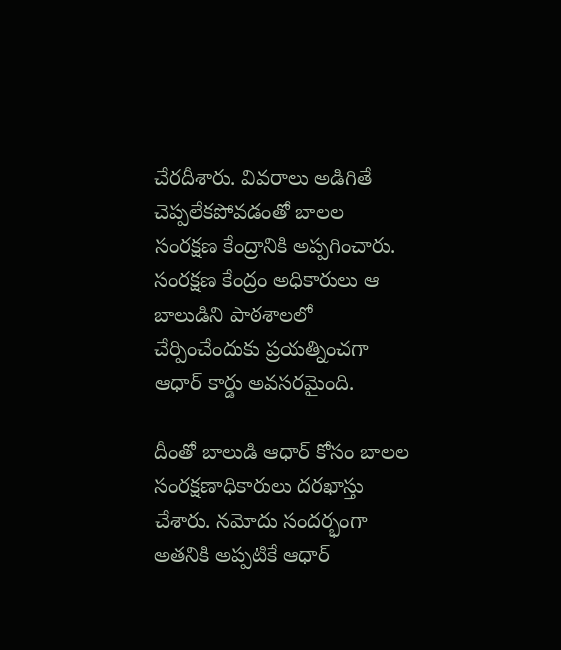చేరదీశారు. వివరాలు అడిగితే చెప్పలేకపోవడంతో బాలల సంరక్షణ కేంద్రానికి అప్పగించారు. సంరక్షణ కేంద్రం అధికారులు ఆ బాలుడిని పాఠశాలలో చేర్పించేందుకు ప్రయత్నించగా ఆధార్‌ కార్డు అవసరమైంది.

దీంతో బాలుడి ఆధార్‌ కోసం బాలల సంరక్షణాధికారులు దరఖాస్తు చేశారు. నమోదు సందర్భంగా అతనికి అప్పటికే ఆధార్‌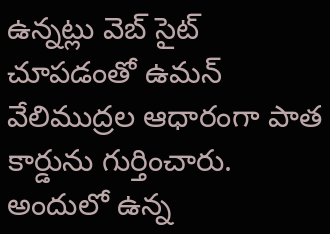ఉన్నట్లు వెబ్‌ సైట్‌ చూపడంతో ఉమన్‌ వేలిముద్రల ఆధారంగా పాత కార్డును గుర్తించారు. అందులో ఉన్న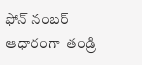ఫోన్‌ నంబర్‌ ఆధారంగా  తండ్రి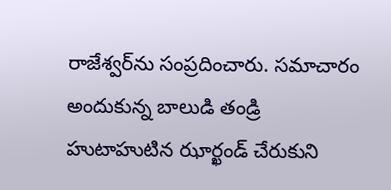రాజేశ్వర్‌ను సంప్రదించారు. సమాచారం అందుకున్న బాలుడి తండ్రి హుటాహుటిన ఝార్ఖండ్‌ చేరుకుని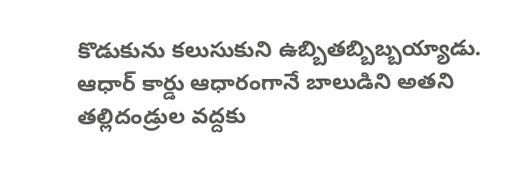కొడుకును కలుసుకుని ఉబ్బితబ్బిబ్బయ్యాడు. ఆధార్‌ కార్డు ఆధారంగానే బాలుడిని అతని తల్లిదండ్రుల వద్దకు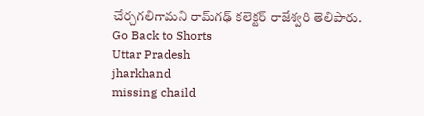చేర్చగలిగామని రామ్‌గఢ్‌ కలెక్టర్‌ రాజేశ్వరి తెలిపారు.
Go Back to Shorts
Uttar Pradesh
jharkhand
missing chaild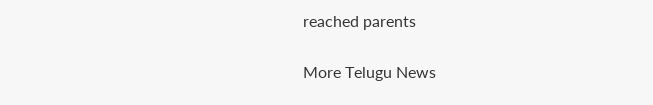reached parents

More Telugu News